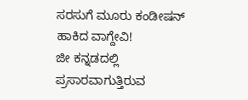ಸರಸುಗೆ ಮೂರು ಕಂಡೀಷನ್ ಹಾಕಿದ ವಾಗ್ದೇವಿ!
ಜೀ ಕನ್ನಡದಲ್ಲಿ ಪ್ರಸಾರವಾಗುತ್ತಿರುವ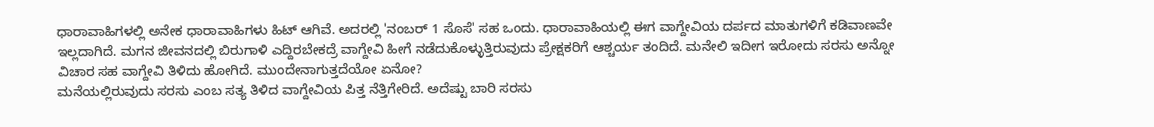ಧಾರಾವಾಹಿಗಳಲ್ಲಿ ಅನೇಕ ಧಾರಾವಾಹಿಗಳು ಹಿಟ್ ಆಗಿವೆ. ಅದರಲ್ಲಿ 'ನಂಬರ್ 1 ಸೊಸೆ' ಸಹ ಒಂದು. ಧಾರಾವಾಹಿಯಲ್ಲಿ ಈಗ ವಾಗ್ದೇವಿಯ ದರ್ಪದ ಮಾತುಗಳಿಗೆ ಕಡಿವಾಣವೇ ಇಲ್ಲದಾಗಿದೆ. ಮಗನ ಜೀವನದಲ್ಲಿ ಬಿರುಗಾಳಿ ಎದ್ದಿರಬೇಕದ್ರೆ ವಾಗ್ದೇವಿ ಹೀಗೆ ನಡೆದುಕೊಳ್ಳುತ್ತಿರುವುದು ಪ್ರೇಕ್ಷಕರಿಗೆ ಆಶ್ಚರ್ಯ ತಂದಿದೆ. ಮನೇಲಿ ಇದೀಗ ಇರೋದು ಸರಸು ಅನ್ನೋ ವಿಚಾರ ಸಹ ವಾಗ್ದೇವಿ ತಿಳಿದು ಹೋಗಿದೆ. ಮುಂದೇನಾಗುತ್ತದೆಯೋ ಏನೋ?
ಮನೆಯಲ್ಲಿರುವುದು ಸರಸು ಎಂಬ ಸತ್ಯ ತಿಳಿದ ವಾಗ್ದೇವಿಯ ಪಿತ್ತ ನೆತ್ತಿಗೇರಿದೆ. ಅದೆಷ್ಟು ಬಾರಿ ಸರಸು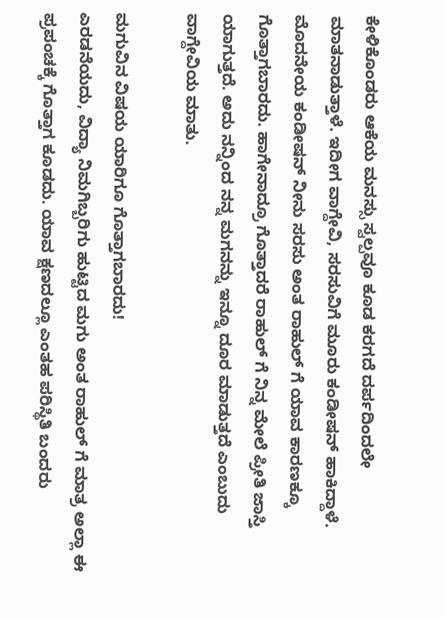ಕೇಳಿಕೊಂಡರು ಆಕೆಯ ಮನಸ್ಸು ಸ್ವಲ್ಪವೂ ಕೂಡ ಕರಗದೆ ದರ್ಪದಿಂದಲೇ ಮಾತನಾಡುತ್ತಾಳೆ. ಇದೀಗ ವಾಗ್ದೇವಿ, ಸರಸುವಿಗೆ ಮೂರು ಕಂಡೀಷನ್ ಹಾಕಿದ್ದಾಳೆ. ಮೊದನೇಯ ಕಂಡೀಷನ್ ನೀನು ಸರಸು ಅಂತ ರಾಹುಲ್ ಗೆ ಯಾವ ಕಾರಣಕ್ಕೂ ಗೊತ್ತಾಗಬಾರದು. ಹಾಗೇನಾದ್ರೂ ಗೊತ್ತಾದರೆ ರಾಹುಲ್ ಗೆ ನಿನ್ನ ಮೇಲೆ ಪ್ರೀತಿ ಜಾಸ್ತಿ ಯಾಗುತ್ತದೆ. ಅದು ನನ್ನಿಂದ ನನ್ನ ಮಗನನ್ನು ಇನ್ನೂ ದೂರ ಮಾಡುತ್ತದೆ ಎಂಬುದು ವಾಗ್ದೇವಿಯ ಮಾತು.

ಮಗುವಿನ ವಿಷಯ ಯಾರಿಗೂ ಗೊತ್ತಾಗಬಾರದು!
ಎರಡನೆಯದು, ವಿದ್ಯಾ ನಿಮಗಿಬ್ಬರಿಗು ಹುಟ್ಟಿದ ಮಗು ಅಂತ ರಾಹುಲ್ ಗೆ ಮಾತ್ರ ಅಲ್ಲಾ ಈ ಪ್ರಪಂಚಕ್ಕೆ ಗೊತ್ತಾಗ ಕೂಡದು. ಯಾವ ಕ್ಷಣದಲ್ಲೂ ಎಂತಹ ಪರಿಸ್ಥಿತಿ ಬಂದರು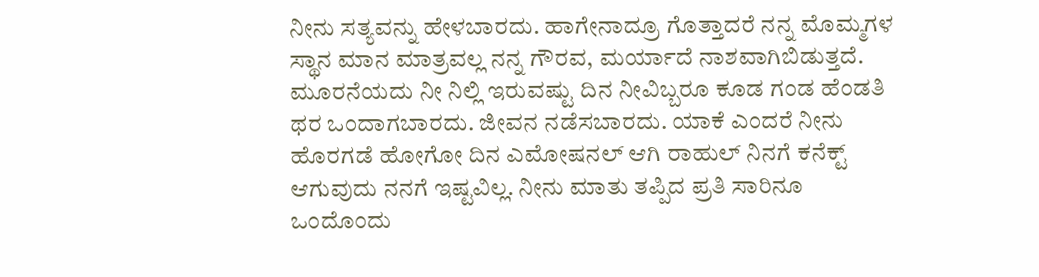ನೀನು ಸತ್ಯವನ್ನು ಹೇಳಬಾರದು. ಹಾಗೇನಾದ್ರೂ ಗೊತ್ತಾದರೆ ನನ್ನ ಮೊಮ್ಮಗಳ ಸ್ಥಾನ ಮಾನ ಮಾತ್ರವಲ್ಲ ನನ್ನ ಗೌರವ, ಮರ್ಯಾದೆ ನಾಶವಾಗಿಬಿಡುತ್ತದೆ. ಮೂರನೆಯದು ನೀ ನಿಲ್ಲಿ ಇರುವಷ್ಟು ದಿನ ನೀವಿಬ್ಬರೂ ಕೂಡ ಗಂಡ ಹೆಂಡತಿ ಥರ ಒಂದಾಗಬಾರದು. ಜೀವನ ನಡೆಸಬಾರದು. ಯಾಕೆ ಎಂದರೆ ನೀನು ಹೊರಗಡೆ ಹೋಗೋ ದಿನ ಎಮೋಷನಲ್ ಆಗಿ ರಾಹುಲ್ ನಿನಗೆ ಕನೆಕ್ಟ್ ಆಗುವುದು ನನಗೆ ಇಷ್ಟವಿಲ್ಲ. ನೀನು ಮಾತು ತಪ್ಪಿದ ಪ್ರತಿ ಸಾರಿನೂ ಒಂದೊಂದು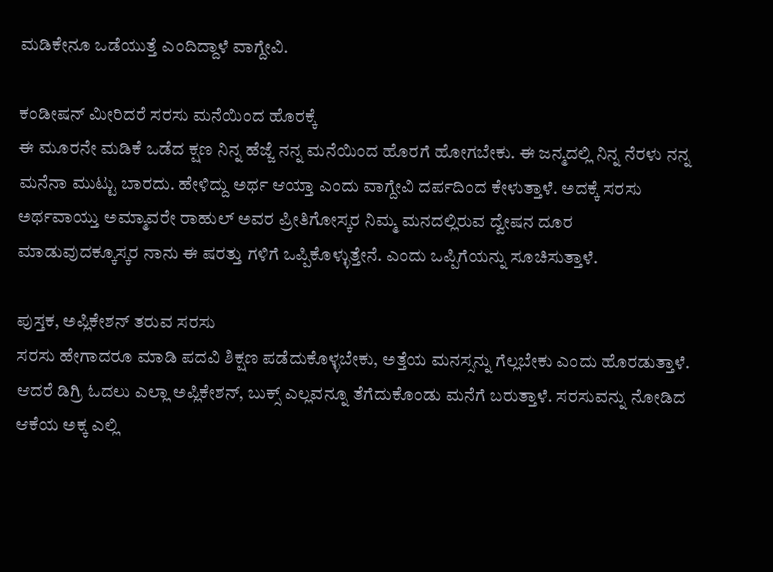ಮಡಿಕೇನೂ ಒಡೆಯುತ್ತೆ ಎಂದಿದ್ದಾಳೆ ವಾಗ್ದೇವಿ.

ಕಂಡೀಷನ್ ಮೀರಿದರೆ ಸರಸು ಮನೆಯಿಂದ ಹೊರಕ್ಕೆ
ಈ ಮೂರನೇ ಮಡಿಕೆ ಒಡೆದ ಕ್ಷಣ ನಿನ್ನ ಹೆಜ್ಜೆ ನನ್ನ ಮನೆಯಿಂದ ಹೊರಗೆ ಹೋಗಬೇಕು. ಈ ಜನ್ಮದಲ್ಲಿ ನಿನ್ನ ನೆರಳು ನನ್ನ ಮನೆನಾ ಮುಟ್ಟು ಬಾರದು. ಹೇಳಿದ್ದು ಅರ್ಥ ಆಯ್ತಾ ಎಂದು ವಾಗ್ದೇವಿ ದರ್ಪದಿಂದ ಕೇಳುತ್ತಾಳೆ. ಅದಕ್ಕೆ ಸರಸು ಅರ್ಥವಾಯ್ತು ಅಮ್ಮಾವರೇ ರಾಹುಲ್ ಅವರ ಪ್ರೀತಿಗೋಸ್ಕರ ನಿಮ್ಮ ಮನದಲ್ಲಿರುವ ದ್ವೇಷನ ದೂರ ಮಾಡುವುದಕ್ಕೂಸ್ಕರ ನಾನು ಈ ಷರತ್ತು ಗಳಿಗೆ ಒಪ್ಪಿಕೊಳ್ಳುತ್ತೇನೆ. ಎಂದು ಒಪ್ಪಿಗೆಯನ್ನು ಸೂಚಿಸುತ್ತಾಳೆ.

ಪುಸ್ತಕ, ಅಪ್ಲಿಕೇಶನ್ ತರುವ ಸರಸು
ಸರಸು ಹೇಗಾದರೂ ಮಾಡಿ ಪದವಿ ಶಿಕ್ಷಣ ಪಡೆದುಕೊಳ್ಳಬೇಕು, ಅತ್ತೆಯ ಮನಸ್ಸನ್ನು ಗೆಲ್ಲಬೇಕು ಎಂದು ಹೊರಡುತ್ತಾಳೆ. ಆದರೆ ಡಿಗ್ರಿ ಓದಲು ಎಲ್ಲಾ ಅಪ್ಲಿಕೇಶನ್, ಬುಕ್ಸ್ ಎಲ್ಲವನ್ನೂ ತೆಗೆದುಕೊಂಡು ಮನೆಗೆ ಬರುತ್ತಾಳೆ. ಸರಸುವನ್ನು ನೋಡಿದ ಆಕೆಯ ಅಕ್ಕ ಎಲ್ಲಿ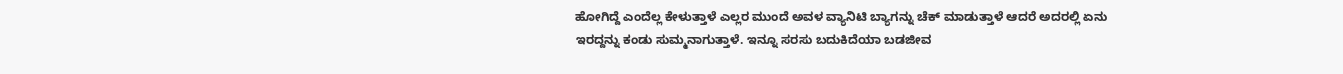ಹೋಗಿದ್ದೆ ಎಂದೆಲ್ಲ ಕೇಳುತ್ತಾಳೆ ಎಲ್ಲರ ಮುಂದೆ ಅವಳ ವ್ಯಾನಿಟಿ ಬ್ಯಾಗನ್ನು ಚೆಕ್ ಮಾಡುತ್ತಾಳೆ ಆದರೆ ಅದರಲ್ಲಿ ಏನು ಇರದ್ದನ್ನು ಕಂಡು ಸುಮ್ಮನಾಗುತ್ತಾಳೆ. ಇನ್ನೂ ಸರಸು ಬದುಕಿದೆಯಾ ಬಡಜೀವ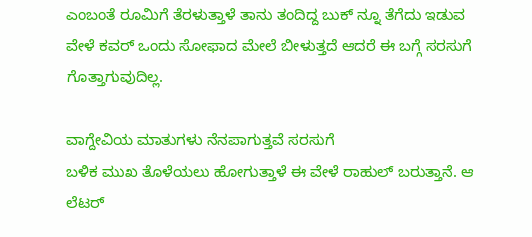ಎಂಬಂತೆ ರೂಮಿಗೆ ತೆರಳುತ್ತಾಳೆ ತಾನು ತಂದಿದ್ದ ಬುಕ್ ನ್ನೂ ತೆಗೆದು ಇಡುವ ವೇಳೆ ಕವರ್ ಒಂದು ಸೋಫಾದ ಮೇಲೆ ಬೀಳುತ್ತದೆ ಆದರೆ ಈ ಬಗ್ಗೆ ಸರಸುಗೆ ಗೊತ್ತಾಗುವುದಿಲ್ಲ.

ವಾಗ್ದೇವಿಯ ಮಾತುಗಳು ನೆನಪಾಗುತ್ತವೆ ಸರಸುಗೆ
ಬಳಿಕ ಮುಖ ತೊಳೆಯಲು ಹೋಗುತ್ತಾಳೆ ಈ ವೇಳೆ ರಾಹುಲ್ ಬರುತ್ತಾನೆ. ಆ ಲೆಟರ್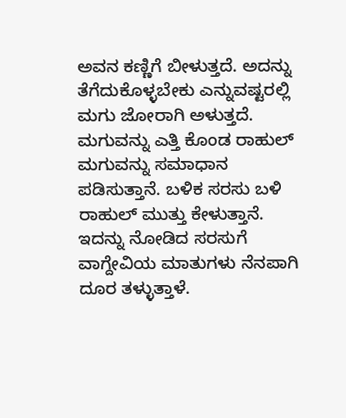ಅವನ ಕಣ್ಣಿಗೆ ಬೀಳುತ್ತದೆ. ಅದನ್ನು ತೆಗೆದುಕೊಳ್ಳಬೇಕು ಎನ್ನುವಷ್ಟರಲ್ಲಿ ಮಗು ಜೋರಾಗಿ ಅಳುತ್ತದೆ. ಮಗುವನ್ನು ಎತ್ತಿ ಕೊಂಡ ರಾಹುಲ್ ಮಗುವನ್ನು ಸಮಾಧಾನ ಪಡಿಸುತ್ತಾನೆ. ಬಳಿಕ ಸರಸು ಬಳಿ ರಾಹುಲ್ ಮುತ್ತು ಕೇಳುತ್ತಾನೆ. ಇದನ್ನು ನೋಡಿದ ಸರಸುಗೆ ವಾಗ್ದೇವಿಯ ಮಾತುಗಳು ನೆನಪಾಗಿ ದೂರ ತಳ್ಳುತ್ತಾಳೆ.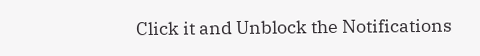Click it and Unblock the Notifications